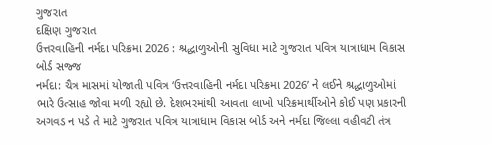ગુજરાત
દક્ષિણ ગુજરાત
ઉત્તરવાહિની નર્મદા પરિક્રમા 2026 : શ્રદ્ધાળુઓની સુવિધા માટે ગુજરાત પવિત્ર યાત્રાધામ વિકાસ બોર્ડ સજ્જ
નર્મદા: ચૈત્ર માસમાં યોજાતી પવિત્ર ‘ઉત્તરવાહિની નર્મદા પરિક્રમા 2026’ ને લઈને શ્રદ્ધાળુઓમાં ભારે ઉત્સાહ જોવા મળી રહ્યો છે. દેશભરમાંથી આવતા લાખો પરિક્રમાર્થીઓને કોઈ પણ પ્રકારની અગવડ ન પડે તે માટે ગુજરાત પવિત્ર યાત્રાધામ વિકાસ બોર્ડ અને નર્મદા જિલ્લા વહીવટી તંત્ર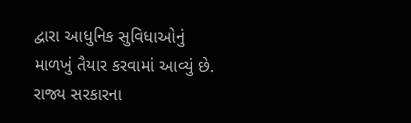દ્વારા આધુનિક સુવિધાઓનું માળખું તૈયાર કરવામાં આવ્યું છે. રાજ્ય સરકારના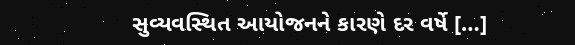સુવ્યવસ્થિત આયોજનને કારણે દર વર્ષે […]